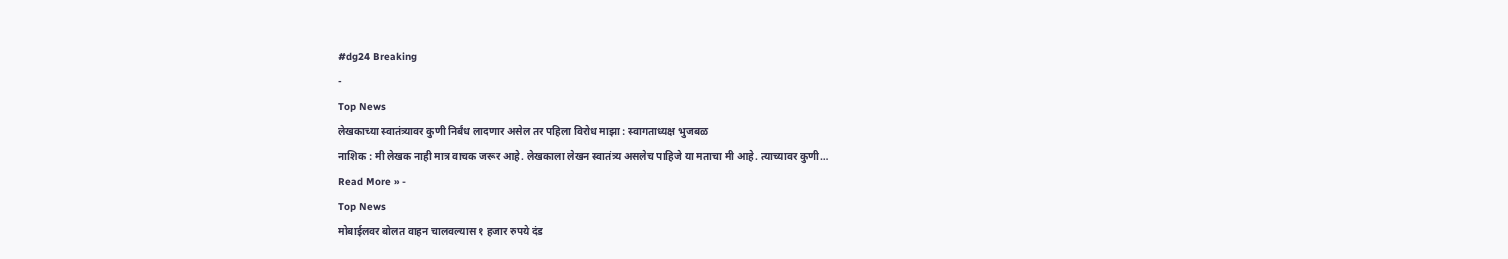#dg24 Breaking
-
Top News
लेखकाच्या स्वातंत्र्यावर कुणी निर्बंध लादणार असेल तर पहिला विरोध माझा : स्वागताध्यक्ष भुजबळ
नाशिक : मी लेखक नाही मात्र वाचक जरूर आहे. लेखकाला लेखन स्वातंत्र्य असलेच पाहिजे या मताचा मी आहे. त्याच्यावर कुणी…
Read More » -
Top News
मोबाईलवर बोलत वाहन चालवल्यास १ हजार रुपये दंड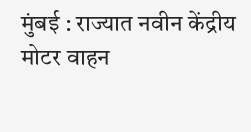मुंबई : राज्यात नवीन केंद्रीय मोटर वाहन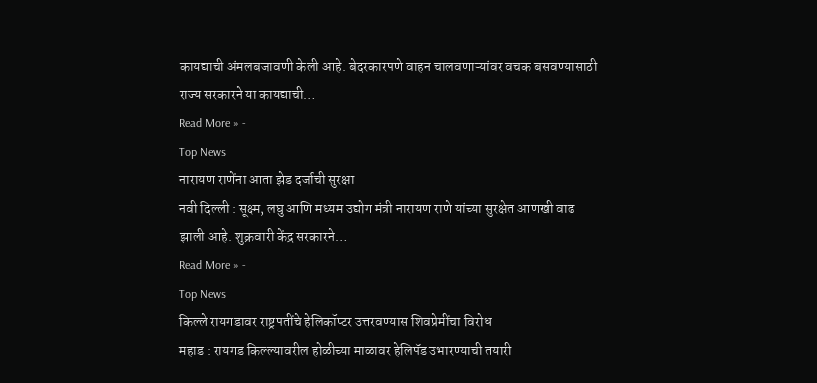कायद्याची अंमलबजावणी केली आहे. बेदरकारपणे वाहन चालवणाऱ्यांवर वचक बसवण्यासाठी राज्य सरकारने या कायद्याची…
Read More » -
Top News
नारायण राणेंना आता झेड दर्जाची सुरक्षा
नवी दिल्ली : सूक्ष्म, लघु आणि मध्यम उद्योग मंत्री नारायण राणे यांच्या सुरक्षेत आणखी वाढ झाली आहे. शुक्रवारी केंद्र सरकारने…
Read More » -
Top News
किल्ले रायगडावर राष्ट्रपतींचे हेलिकॉप्टर उत्तरवण्यास शिवप्रेमींचा विरोध
महाड : रायगड किल्ल्यावरील होळीच्या माळावर हेलिपॅड उभारण्याची तयारी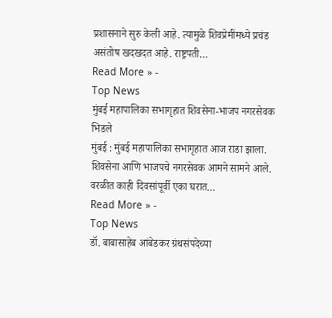प्रशासनाने सुरु केली आहे. त्यामुळे शिवप्रेमींमध्ये प्रचंड असंतोष खदखदत आहे. राष्ट्रपती…
Read More » -
Top News
मुंबई महापालिका सभागृहात शिवसेना-भाजप नगरसेवक भिडले
मुंबई : मुंबई महापालिका सभागृहात आज राडा झाला. शिवसेना आणि भाजपचे नगरसेवक आमने सामने आले. वरळीत काही दिवसांपूर्वी एका घरात…
Read More » -
Top News
डॉ. बाबासाहेब आंबेडकर ग्रंथसंपदेच्या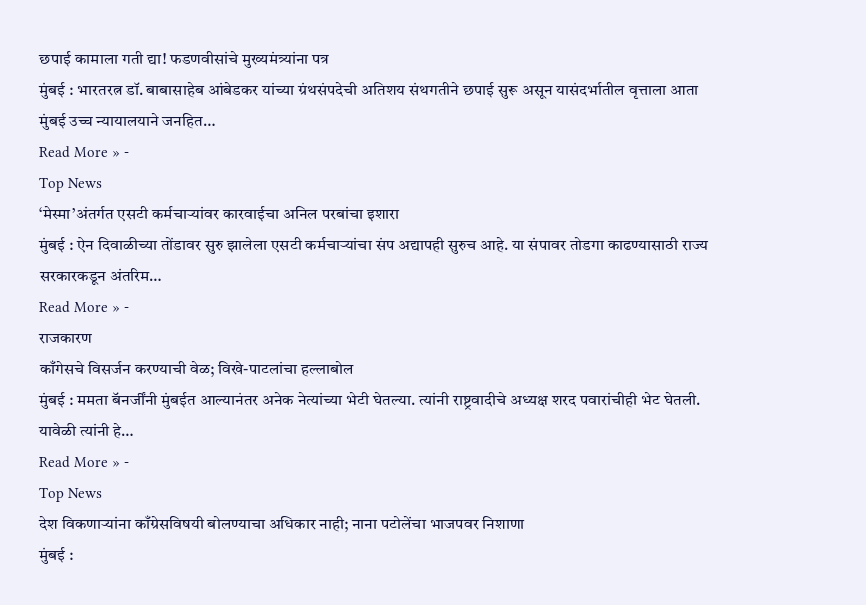छपाई कामाला गती द्या! फडणवीसांचे मुख्यमंत्र्यांना पत्र
मुंबई : भारतरत्न डॉ. बाबासाहेब आंबेडकर यांच्या ग्रंथसंपदेची अतिशय संथगतीने छपाई सुरू असून यासंदर्भातील वृत्ताला आता मुंबई उच्च न्यायालयाने जनहित…
Read More » -
Top News
‘मेस्मा’अंतर्गत एसटी कर्मचाऱ्यांवर कारवाईचा अनिल परबांचा इशारा
मुंबई : ऐन दिवाळीच्या तोंडावर सुरु झालेला एसटी कर्मचाऱ्यांचा संप अद्यापही सुरुच आहे. या संपावर तोडगा काढण्यासाठी राज्य सरकारकडून अंतरिम…
Read More » -
राजकारण
काँगेसचे विसर्जन करण्याची वेळ; विखे-पाटलांचा हल्लाबोल
मुंबई : ममता बॅनर्जींनी मुंबईत आल्यानंतर अनेक नेत्यांच्या भेटी घेतल्या. त्यांनी राष्ट्रवादीचे अध्यक्ष शरद पवारांचीही भेट घेतली. यावेळी त्यांनी हे…
Read More » -
Top News
देश विकणाऱ्यांना काँग्रेसविषयी बोलण्याचा अधिकार नाही; नाना पटोलेंचा भाजपवर निशाणा
मुंबई :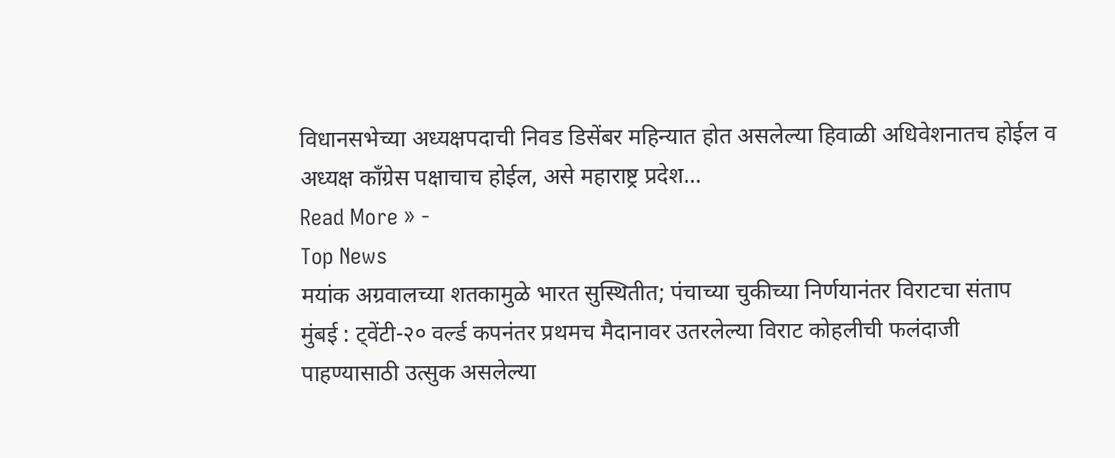विधानसभेच्या अध्यक्षपदाची निवड डिसेंबर महिन्यात होत असलेल्या हिवाळी अधिवेशनातच होईल व अध्यक्ष काँग्रेस पक्षाचाच होईल, असे महाराष्ट्र प्रदेश…
Read More » -
Top News
मयांक अग्रवालच्या शतकामुळे भारत सुस्थितीत; पंचाच्या चुकीच्या निर्णयानंतर विराटचा संताप
मुंबई : ट्वेंटी-२० वर्ल्ड कपनंतर प्रथमच मैदानावर उतरलेल्या विराट कोहलीची फलंदाजी पाहण्यासाठी उत्सुक असलेल्या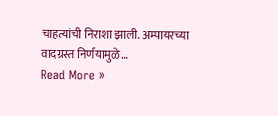चाहत्यांची निराशा झाली. अम्पायरच्या वादग्रस्त निर्णयामुळे…
Read More »